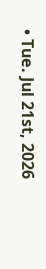• Tue. Jul 21st, 2026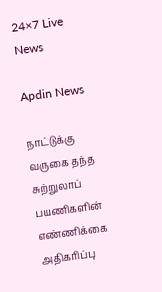24×7 Live News

Apdin News

நாட்டுக்கு வருகை தந்த சுற்றுலாப் பயணிகளின் எண்ணிக்கை அதிகரிப்பு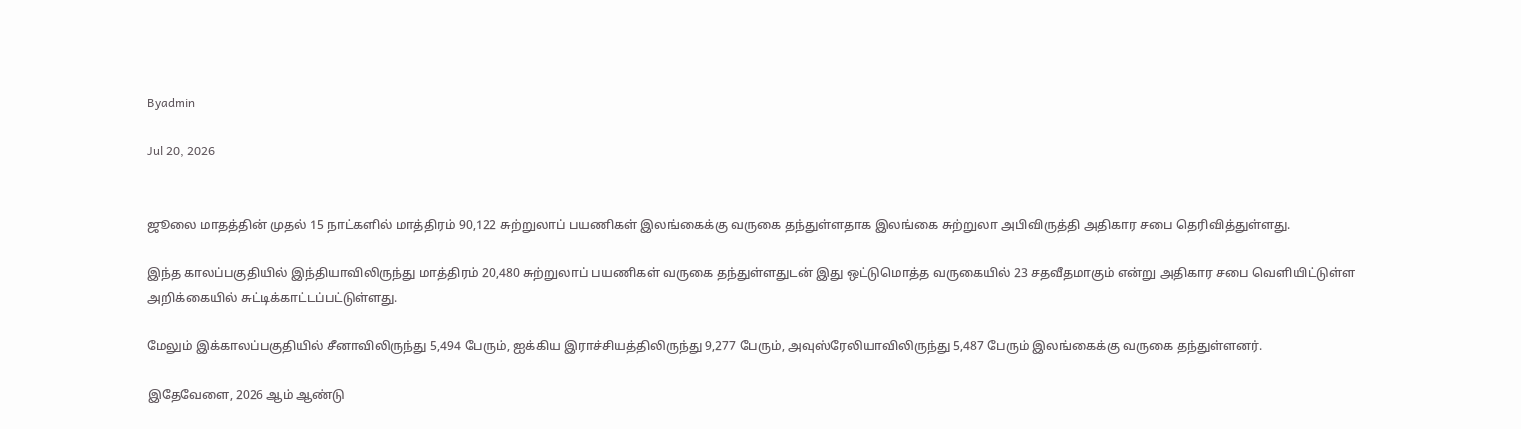Byadmin

Jul 20, 2026


ஜூலை மாதத்தின் முதல் 15 நாட்களில் மாத்திரம் 90,122 சுற்றுலாப் பயணிகள் இலங்கைக்கு வருகை தந்துள்ளதாக இலங்கை சுற்றுலா அபிவிருத்தி அதிகார சபை தெரிவித்துள்ளது.

இந்த காலப்பகுதியில் இந்தியாவிலிருந்து மாத்திரம் 20,480 சுற்றுலாப் பயணிகள் வருகை தந்துள்ளதுடன் இது ஒட்டுமொத்த வருகையில் 23 சதவீதமாகும் என்று அதிகார சபை வெளியிட்டுள்ள அறிக்கையில் சுட்டிக்காட்டப்பட்டுள்ளது.

மேலும் இக்காலப்பகுதியில் சீனாவிலிருந்து 5,494 பேரும், ஐக்கிய இராச்சியத்திலிருந்து 9,277 பேரும், அவுஸ்ரேலியாவிலிருந்து 5,487 பேரும் இலங்கைக்கு வருகை தந்துள்ளனர்.

இதேவேளை, 2026 ஆம் ஆண்டு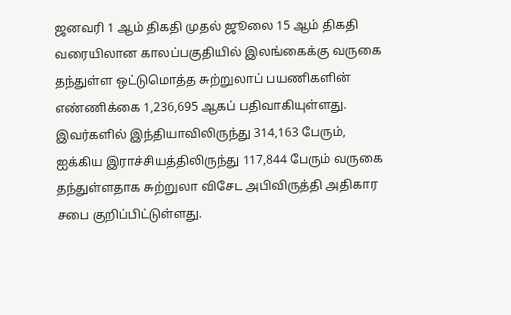ஜனவரி 1 ஆம் திகதி முதல் ஜூலை 15 ஆம் திகதி வரையிலான காலப்பகுதியில் இலங்கைக்கு வருகை தந்துள்ள ஒட்டுமொத்த சுற்றுலாப் பயணிகளின் எண்ணிக்கை 1,236,695 ஆகப் பதிவாகியுள்ளது. இவர்களில் இந்தியாவிலிருந்து 314,163 பேரும், ஐக்கிய இராச்சியத்திலிருந்து 117,844 பேரும் வருகை தந்துள்ளதாக சுற்றுலா விசேட அபிவிருத்தி அதிகார சபை குறிப்பிட்டுள்ளது.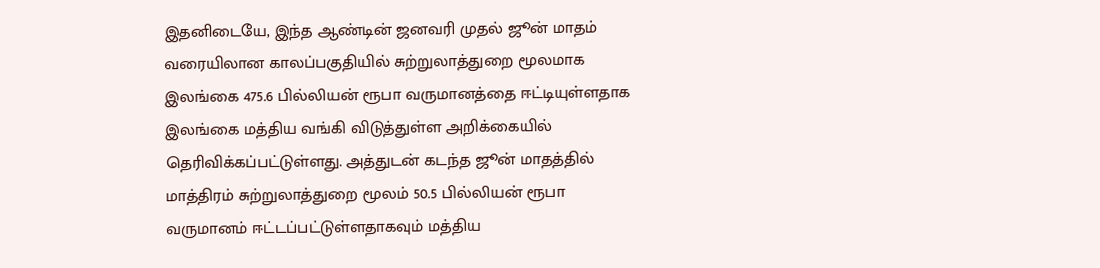இதனிடையே, இந்த ஆண்டின் ஜனவரி முதல் ஜூன் மாதம் வரையிலான காலப்பகுதியில் சுற்றுலாத்துறை மூலமாக இலங்கை 475.6 பில்லியன் ரூபா வருமானத்தை ஈட்டியுள்ளதாக இலங்கை மத்திய வங்கி விடுத்துள்ள அறிக்கையில் தெரிவிக்கப்பட்டுள்ளது. அத்துடன் கடந்த ஜூன் மாதத்தில் மாத்திரம் சுற்றுலாத்துறை மூலம் 50.5 பில்லியன் ரூபா வருமானம் ஈட்டப்பட்டுள்ளதாகவும் மத்திய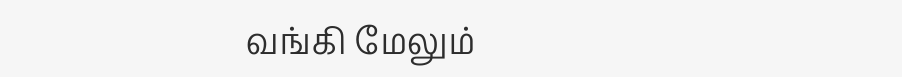வங்கி மேலும்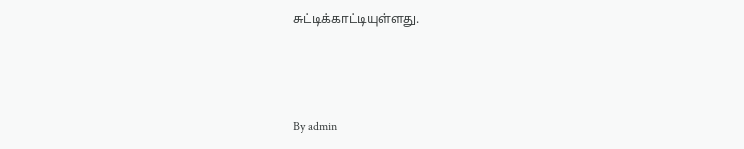சுட்டிக்காட்டியுள்ளது.



By admin